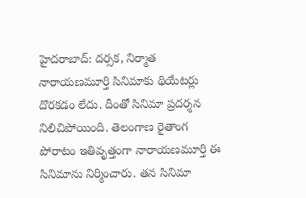హైదరాబాద్: దర్సక, నిర్మాత నారాయణమూర్తి సినిమాకు థియేటర్లు దొరకడం లేదు. దీంతో సినిమా ప్రదర్శన నిలిచిపోయింది. తెలంగాణ రైతాంగ పోరాటం ఇతివృత్తంగా నారాయణమూర్తి ఈ సినిమాను నిర్మించారు. తన సినిమా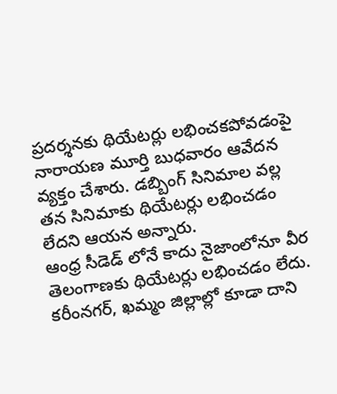ప్రదర్శనకు థియేటర్లు లభించకపోవడంపై నారాయణ మూర్తి బుధవారం ఆవేదన వ్యక్తం చేశారు. డబ్బింగ్ సినిమాల వల్ల తన సినిమాకు థియేటర్లు లభించడం లేదని ఆయన అన్నారు.
ఆంధ్ర సీడెడ్ లోనే కాదు నైజాంలోనూ వీర తెలంగాణకు థియేటర్లు లభించడం లేదు. కరీంనగర్, ఖమ్మం జిల్లాల్లో కూడా దాని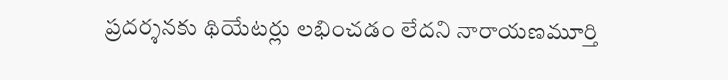ప్రదర్శనకు థియేటర్లు లభించడం లేదని నారాయణమూర్తి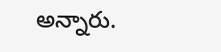అన్నారు.